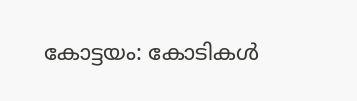കോട്ടയം: കോടികള്‍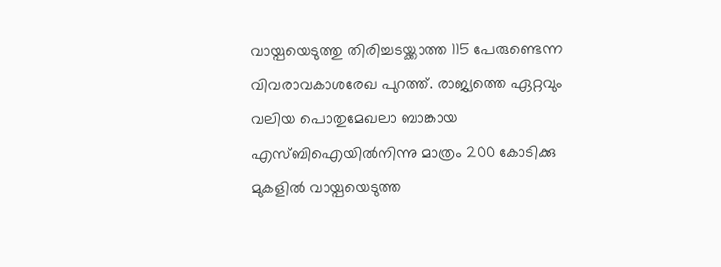വായ്പയെടുത്തു തിരിച്ചടയ്ക്കാത്ത 115 പേരുണ്ടെന്ന വിവരാവകാശരേഖ പുറത്ത്. രാജ്യത്തെ ഏറ്റവും വലിയ പൊതുമേഖലാ ബാങ്കായ എസ്ബിഐയില്‍നിന്നു മാത്രം 200 കോടിക്കു മുകളില്‍ വായ്പയെടുത്ത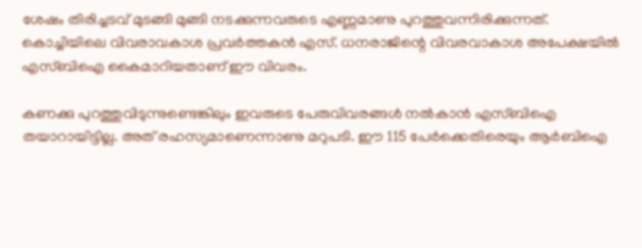ശേഷം തിരിച്ചടവ് മുടങ്ങി മുങ്ങി നടക്കുന്നവരുടെ എണ്ണമാണു പുറത്തുവന്നിരിക്കുന്നത്. കൊച്ചിയിലെ വിവരാവകാശ പ്രവര്‍ത്തകന്‍ എസ്. ധനരാജിന്റെ വിവരവാകാശ അപേക്ഷയില്‍ എസ്ബിഐ കൈമാറിയതാണ് ഈ വിവരം.

കണക്കു പുറത്തുവിടുന്നുണ്ടെങ്കിലും ഇവരുടെ പേരുവിവരങ്ങള്‍ നല്‍കാന്‍ എസ്ബിഐ തയാറായിട്ടില്ല. അത് രഹസ്യമാണെന്നാണു മറുപടി. ഈ 115 പേര്‍ക്കെതിരെയും ആര്‍ബിഐ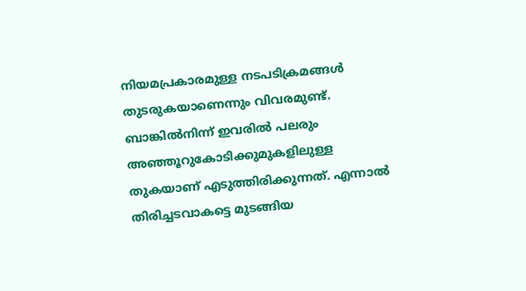നിയമപ്രകാരമുള്ള നടപടിക്രമങ്ങള്‍ തുടരുകയാണെന്നും വിവരമുണ്ട്. ബാങ്കില്‍നിന്ന് ഇവരില്‍ പലരും അഞ്ഞൂറുകോടിക്കുമുകളിലുള്ള തുകയാണ് എടുത്തിരിക്കുന്നത്. എന്നാല്‍ തിരിച്ചടവാകട്ടെ മുടങ്ങിയ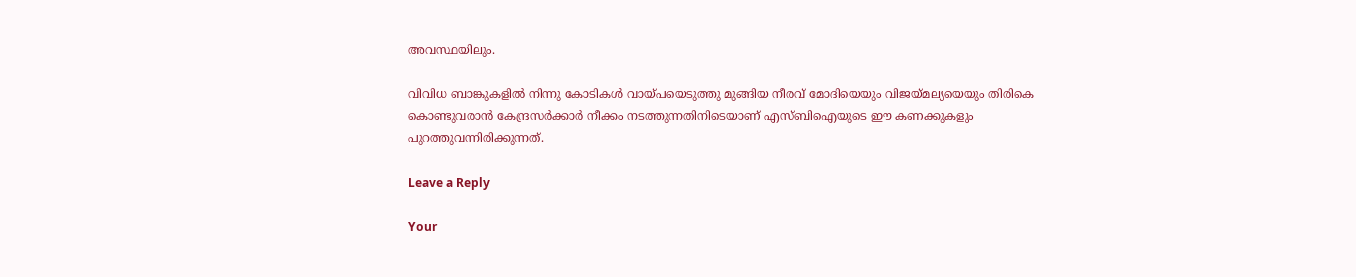അവസ്ഥയിലും.

വിവിധ ബാങ്കുകളില്‍ നിന്നു കോടികള്‍ വായ്പയെടുത്തു മുങ്ങിയ നീരവ് മോദിയെയും വിജയ്മല്യയെയും തിരികെ കൊണ്ടുവരാന്‍ കേന്ദ്രസര്‍ക്കാര്‍ നീക്കം നടത്തുന്നതിനിടെയാണ് എസ്ബിഐയുടെ ഈ കണക്കുകളും പുറത്തുവന്നിരിക്കുന്നത്.

Leave a Reply

Your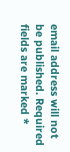email address will not be published. Required fields are marked *